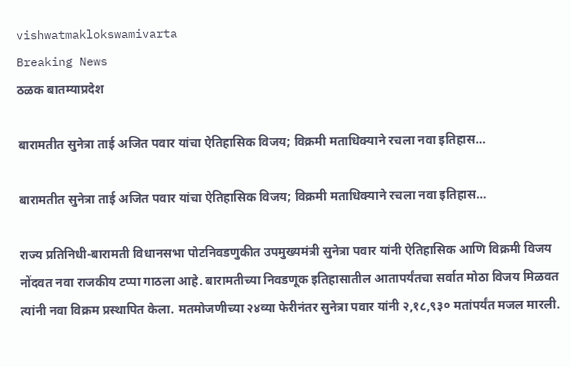vishwatmaklokswamivarta
Breaking News
ठळक बातम्याप्रदेश

बारामतीत सुनेत्रा ताई अजित पवार यांचा ऐतिहासिक विजय; विक्रमी मताधिक्याने रचला नवा इतिहास…

बारामतीत सुनेत्रा ताई अजित पवार यांचा ऐतिहासिक विजय; विक्रमी मताधिक्याने रचला नवा इतिहास…

राज्य प्रतिनिधी-बारामती विधानसभा पोटनिवडणुकीत उपमुख्यमंत्री सुनेत्रा पवार यांनी ऐतिहासिक आणि विक्रमी विजय नोंदवत नवा राजकीय टप्पा गाठला आहे. बारामतीच्या निवडणूक इतिहासातील आतापर्यंतचा सर्वात मोठा विजय मिळवत त्यांनी नवा विक्रम प्रस्थापित केला. मतमोजणीच्या २४व्या फेरीनंतर सुनेत्रा पवार यांनी २,१८,९३० मतांपर्यंत मजल मारली.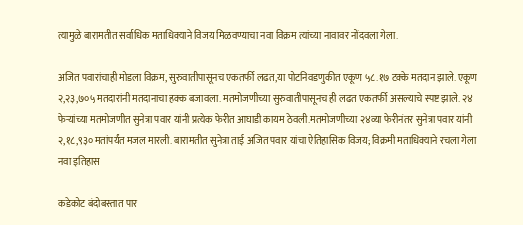त्यामुळे बारामतीत सर्वाधिक मताधिक्याने विजय मिळवण्याचा नवा विक्रम त्यांच्या नावावर नोंदवला गेला.

अजित पवारांचाही मोडला विक्रम, सुरुवातीपासूनच एकतर्फी लढत,या पोटनिवडणुकीत एकूण ५८.१७ टक्के मतदान झाले. एकूण २,२३,७०५ मतदारांनी मतदानाचा हक्क बजावला. मतमोजणीच्या सुरुवातीपासूनच ही लढत एकतर्फी असल्याचे स्पष्ट झाले. २४ फेऱ्यांच्या मतमोजणीत सुनेत्रा पवार यांनी प्रत्येक फेरीत आघाडी कायम ठेवली.मतमोजणीच्या २४व्या फेरीनंतर सुनेत्रा पवार यांनी २,१८,९३० मतांपर्यंत मजल मारली. बारामतीत सुनेत्रा ताई अजित पवार यांचा ऐतिहासिक विजय; विक्रमी मताधिक्याने रचला गेला नवा इतिहास

कडेकोट बंदोबस्तात पार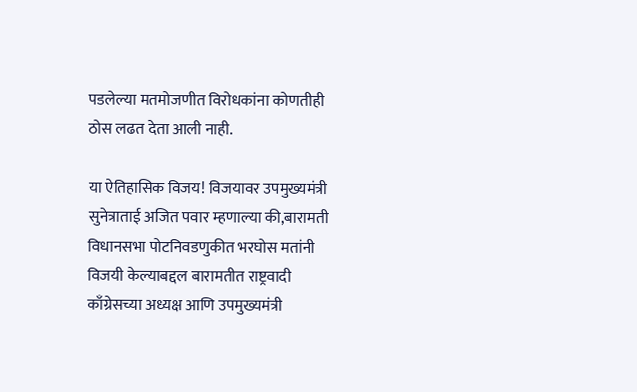पडलेल्या मतमोजणीत विरोधकांना कोणतीही ठोस लढत देता आली नाही.

या ऐतिहासिक विजय! विजयावर उपमुख्यमंत्री सुनेत्राताई अजित पवार म्हणाल्या की,बारामती विधानसभा पोटनिवडणुकीत भरघोस मतांनी विजयी केल्याबद्दल बारामतीत राष्ट्रवादी काँग्रेसच्या अध्यक्ष आणि उपमुख्यमंत्री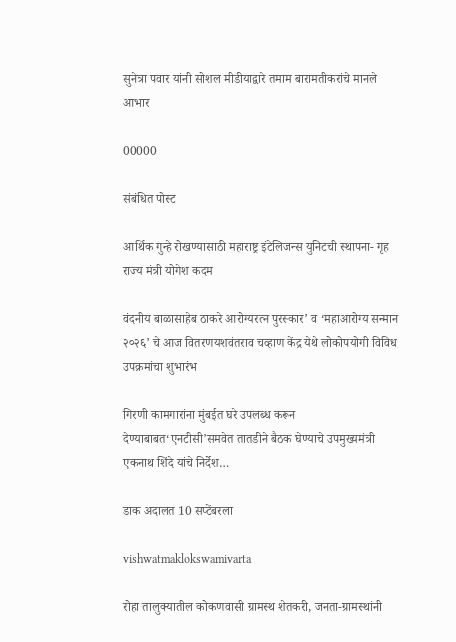सुनेत्रा पवार यांनी सोशल मीडीयाद्वारे तमाम बारामतीकरांचे मानले आभार

00000

संबंधित पोस्ट

आर्थिक गुन्हे रोखण्यासाठी महाराष्ट्र इंटेलिजन्स युनिटची स्थापना- गृह राज्य मंत्री योगेश कदम

वंदनीय बाळासाहेब ठाकरे आरोग्यरत्न पुरस्कार’ व ‘महाआरोग्य सन्मान २०२६’ चे आज वितरणयशवंतराव चव्हाण केंद्र येथे लोकोपयोगी विविध उपक्रमांचा शुभारंभ

गिरणी कामगारांना मुंबईत घरे उपलब्ध करून देण्याबाबत‘एनटीसी’समवेत तातडीने बैठक घेण्याचे उपमुख्यमंत्री एकनाथ शिंदे यांचे निर्देश…

डाक अदालत 10 सप्टेंबरला

vishwatmaklokswamivarta

रोहा तालुक्यातील कोकणवासी ग्रामस्थ शेतकरी, जनता-ग्रामस्थांनी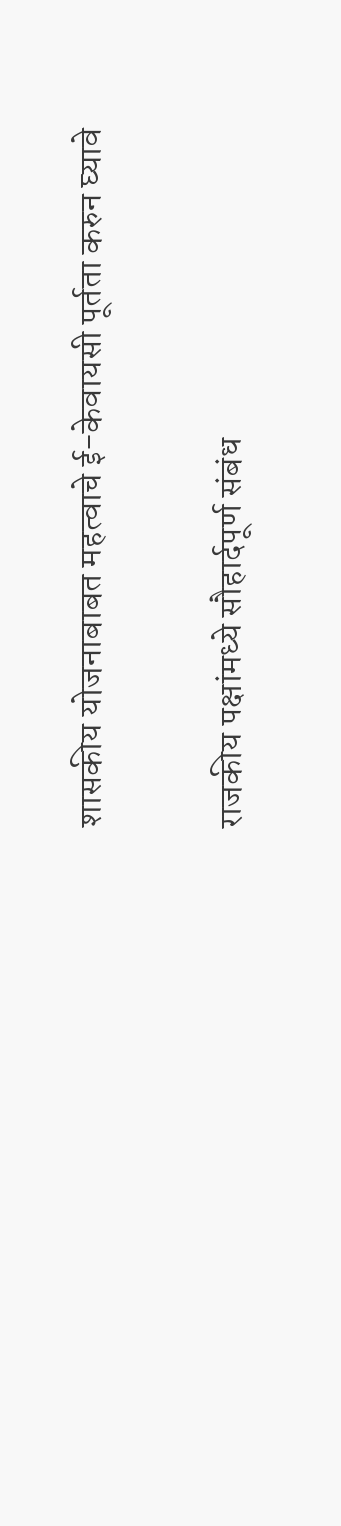शासकीय योजनाबाबत महत्वाचे ई-केवायसी पूर्तता करुन घ्यावे

राजकीय पक्षांमध्ये सौहार्दपूर्ण संबंध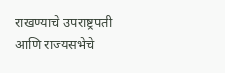राखण्याचे उपराष्ट्रपती आणि राज्यसभेचे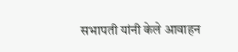सभापती यांनी केले आवाहन